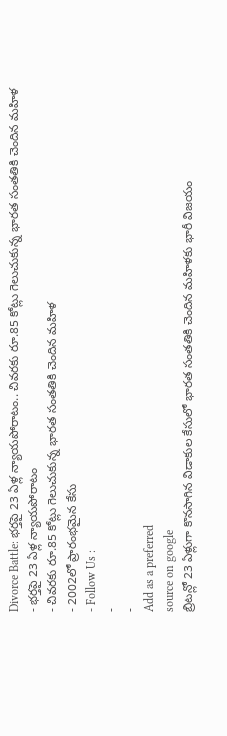Divorce Battle: భర్తపై 23 ఏళ్ల న్యాయపోరాటం.. చివరకు రూ.85 కోట్లు గెలుచుకున్న భారత సంతతికి చెందిన మహిళ
- భర్తపై 23 ఏళ్ల న్యాయపోరాటం
- చివరకు రూ.85 కోట్లు గెలుచుకున్న భారత సంతతికి చెందిన మహిళ
- 2002లో ప్రారంభమైన కేసు
- Follow Us :
-
-
Add as a preferred
source on google
బ్రిటన్లో 23 ఏళ్లుగా కొనసాగిన విడాకుల కేసులో భారత సంతతికి చెందిన మహిళకు భారీ విజయం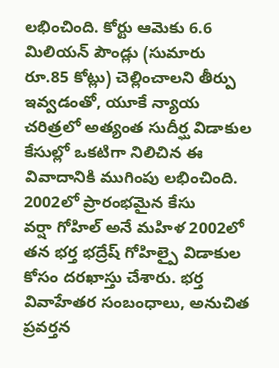లభించింది. కోర్టు ఆమెకు 6.6 మిలియన్ పౌండ్లు (సుమారు రూ.85 కోట్లు) చెల్లించాలని తీర్పు ఇవ్వడంతో, యూకే న్యాయ చరిత్రలో అత్యంత సుదీర్ఘ విడాకుల కేసుల్లో ఒకటిగా నిలిచిన ఈ వివాదానికి ముగింపు లభించింది.
2002లో ప్రారంభమైన కేసు
వర్షా గోహిల్ అనే మహిళ 2002లో తన భర్త భద్రేష్ గోహిల్పై విడాకుల కోసం దరఖాస్తు చేశారు. భర్త వివాహేతర సంబంధాలు, అనుచిత ప్రవర్తన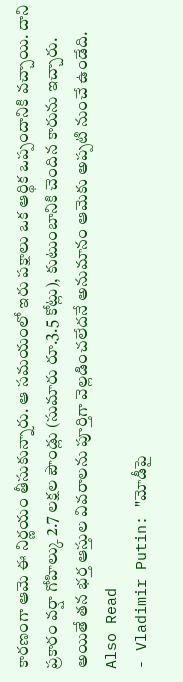కారణంగా ఆమె ఈ నిర్ణయం తీసుకున్నారు. ఆ సమయంలో ఇరు పక్షాలు ఒక ఆర్థిక ఒప్పందానికి వచ్చాయి. దాని ప్రకారం వర్షా గోహిల్కు 2.7 లక్షల పౌండ్లు (సుమారు రూ.3.5 కోట్లు), కుటుంబానికి చెందిన కారును ఇచ్చారు. అయితే తన భర్త ఆస్తుల వివరాలను పూర్తిగా వెల్లడించలేదనే అనుమానం ఆమెకు అప్పటి నుంచే ఉండేది.
Also Read
- Vladimir Putin: "మోడీపై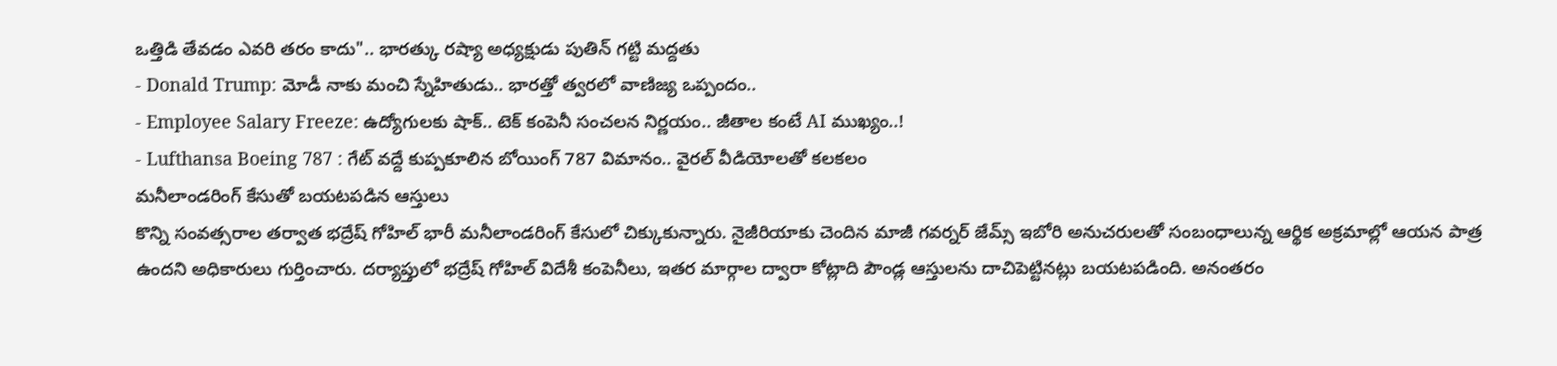ఒత్తిడి తేవడం ఎవరి తరం కాదు".. భారత్కు రష్యా అధ్యక్షుడు పుతిన్ గట్టి మద్దతు
- Donald Trump: మోడీ నాకు మంచి స్నేహితుడు.. భారత్తో త్వరలో వాణిజ్య ఒప్పందం..
- Employee Salary Freeze: ఉద్యోగులకు షాక్.. టెక్ కంపెనీ సంచలన నిర్ణయం.. జీతాల కంటే AI ముఖ్యం..!
- Lufthansa Boeing 787 : గేట్ వద్దే కుప్పకూలిన బోయింగ్ 787 విమానం.. వైరల్ వీడియోలతో కలకలం
మనీలాండరింగ్ కేసుతో బయటపడిన ఆస్తులు
కొన్ని సంవత్సరాల తర్వాత భద్రేష్ గోహిల్ భారీ మనీలాండరింగ్ కేసులో చిక్కుకున్నారు. నైజీరియాకు చెందిన మాజీ గవర్నర్ జేమ్స్ ఇబోరి అనుచరులతో సంబంధాలున్న ఆర్థిక అక్రమాల్లో ఆయన పాత్ర ఉందని అధికారులు గుర్తించారు. దర్యాప్తులో భద్రేష్ గోహిల్ విదేశీ కంపెనీలు, ఇతర మార్గాల ద్వారా కోట్లాది పౌండ్ల ఆస్తులను దాచిపెట్టినట్లు బయటపడింది. అనంతరం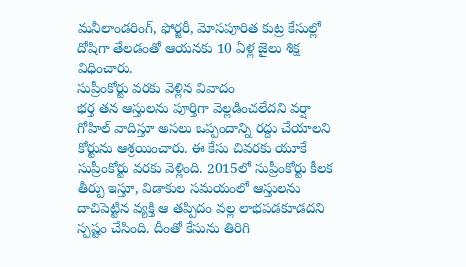మనీలాండరింగ్, ఫోర్జరీ, మోసపూరిత కుట్ర కేసుల్లో దోషిగా తేలడంతో ఆయనకు 10 ఏళ్ల జైలు శిక్ష విధించారు.
సుప్రీంకోర్టు వరకు వెళ్లిన వివాదం
భర్త తన ఆస్తులను పూర్తిగా వెల్లడించలేదని వర్షా గోహిల్ వాదిస్తూ అసలు ఒప్పందాన్ని రద్దు చేయాలని కోర్టును ఆశ్రయించారు. ఈ కేసు చివరకు యూకే సుప్రీంకోర్టు వరకు వెళ్లింది. 2015లో సుప్రీంకోర్టు కీలక తీర్పు ఇస్తూ, విడాకుల సమయంలో ఆస్తులను దాచిపెట్టిన వ్యక్తి ఆ తప్పిదం వల్ల లాభపడకూడదని స్పష్టం చేసింది. దీంతో కేసును తిరిగి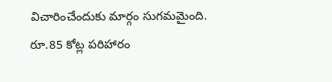విచారించేందుకు మార్గం సుగమమైంది.
రూ.85 కోట్ల పరిహారం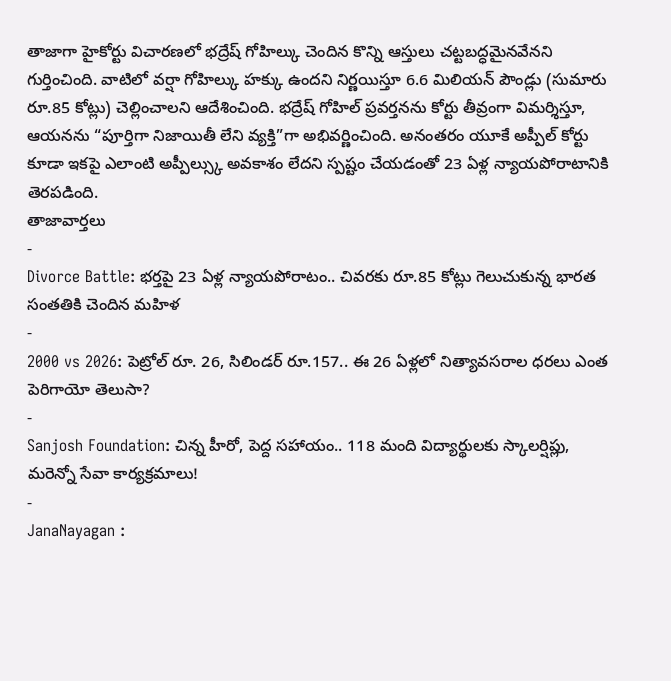తాజాగా హైకోర్టు విచారణలో భద్రేష్ గోహిల్కు చెందిన కొన్ని ఆస్తులు చట్టబద్ధమైనవేనని గుర్తించింది. వాటిలో వర్షా గోహిల్కు హక్కు ఉందని నిర్ణయిస్తూ 6.6 మిలియన్ పౌండ్లు (సుమారు రూ.85 కోట్లు) చెల్లించాలని ఆదేశించింది. భద్రేష్ గోహిల్ ప్రవర్తనను కోర్టు తీవ్రంగా విమర్శిస్తూ, ఆయనను “పూర్తిగా నిజాయితీ లేని వ్యక్తి”గా అభివర్ణించింది. అనంతరం యూకే అప్పీల్ కోర్టు కూడా ఇకపై ఎలాంటి అప్పీల్స్కు అవకాశం లేదని స్పష్టం చేయడంతో 23 ఏళ్ల న్యాయపోరాటానికి తెరపడింది.
తాజావార్తలు
-
Divorce Battle: భర్తపై 23 ఏళ్ల న్యాయపోరాటం.. చివరకు రూ.85 కోట్లు గెలుచుకున్న భారత సంతతికి చెందిన మహిళ
-
2000 vs 2026: పెట్రోల్ రూ. 26, సిలిండర్ రూ.157.. ఈ 26 ఏళ్లలో నిత్యావసరాల ధరలు ఎంత పెరిగాయో తెలుసా?
-
Sanjosh Foundation: చిన్న హీరో, పెద్ద సహాయం.. 118 మంది విద్యార్థులకు స్కాలర్షిప్లు, మరెన్నో సేవా కార్యక్రమాలు!
-
JanaNayagan :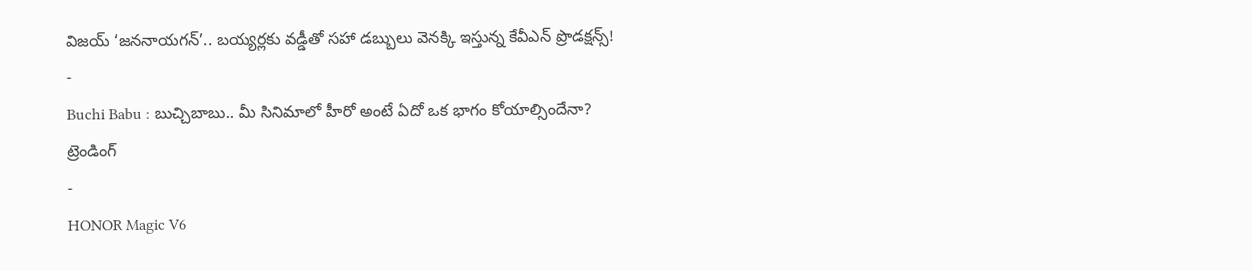విజయ్ ‘జననాయగన్’.. బయ్యర్లకు వడ్డీతో సహా డబ్బులు వెనక్కి ఇస్తున్న కేవీఎన్ ప్రొడక్షన్స్!
-
Buchi Babu : బుచ్చిబాబు.. మీ సినిమాలో హీరో అంటే ఏదో ఒక భాగం కోయాల్సిందేనా?
ట్రెండింగ్
-
HONOR Magic V6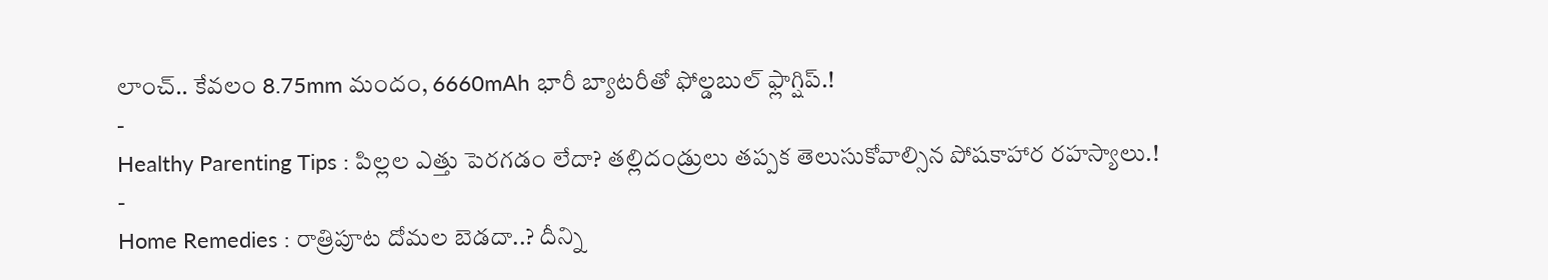లాంచ్.. కేవలం 8.75mm మందం, 6660mAh భారీ బ్యాటరీతో ఫోల్డబుల్ ఫ్లాగ్షిప్.!
-
Healthy Parenting Tips : పిల్లల ఎత్తు పెరగడం లేదా? తల్లిదండ్రులు తప్పక తెలుసుకోవాల్సిన పోషకాహార రహస్యాలు.!
-
Home Remedies : రాత్రిపూట దోమల బెడదా..? దీన్ని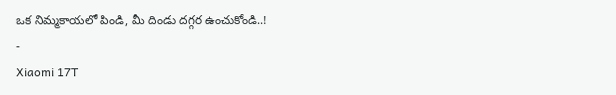ఒక నిమ్మకాయలో పిండి, మీ దిండు దగ్గర ఉంచుకోండి..!
-
Xiaomi 17T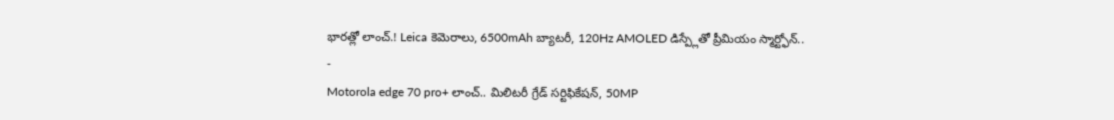భారత్లో లాంచ్.! Leica కెమెరాలు, 6500mAh బ్యాటరీ, 120Hz AMOLED డిస్ప్లేతో ప్రీమియం స్మార్ట్ఫోన్..
-
Motorola edge 70 pro+ లాంచ్.. మిలిటరీ గ్రేడ్ సర్టిఫికేషన్, 50MP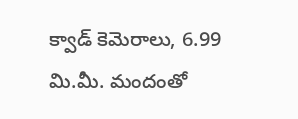క్వాడ్ కెమెరాలు, 6.99 మి.మీ. మందంతో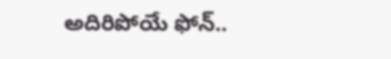అదిరిపోయే ఫోన్..